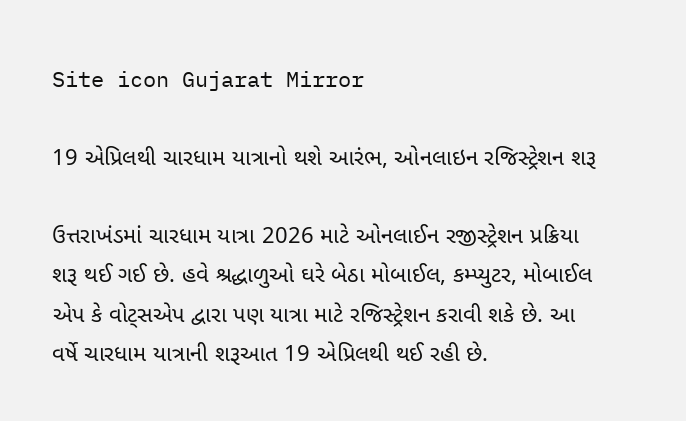Site icon Gujarat Mirror

19 એપ્રિલથી ચારધામ યાત્રાનો થશે આરંભ, ઓનલાઇન રજિસ્ટ્રેશન શરૂ

ઉત્તરાખંડમાં ચારધામ યાત્રા 2026 માટે ઓનલાઈન રજીસ્ટ્રેશન પ્રક્રિયા શરૂ થઈ ગઈ છે. હવે શ્રદ્ધાળુઓ ઘરે બેઠા મોબાઈલ, કમ્પ્યુટર, મોબાઈલ એપ કે વોટ્સએપ દ્વારા પણ યાત્રા માટે રજિસ્ટ્રેશન કરાવી શકે છે. આ વર્ષે ચારધામ યાત્રાની શરૂઆત 19 એપ્રિલથી થઈ રહી છે.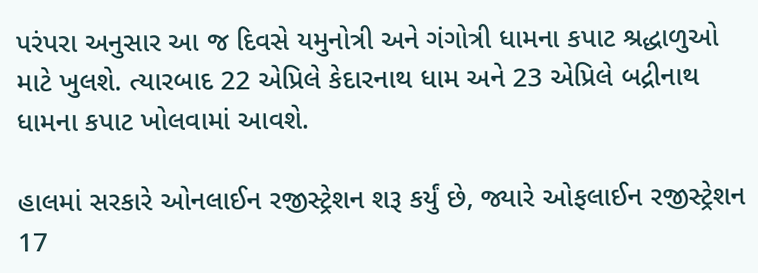પરંપરા અનુસાર આ જ દિવસે યમુનોત્રી અને ગંગોત્રી ધામના કપાટ શ્રદ્ધાળુઓ માટે ખુલશે. ત્યારબાદ 22 એપ્રિલે કેદારનાથ ધામ અને 23 એપ્રિલે બદ્રીનાથ ધામના કપાટ ખોલવામાં આવશે.

હાલમાં સરકારે ઓનલાઈન રજીસ્ટ્રેશન શરૂ કર્યું છે, જ્યારે ઓફલાઈન રજીસ્ટ્રેશન 17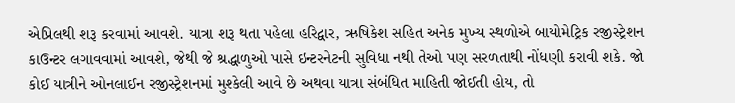એપ્રિલથી શરૂ કરવામાં આવશે. યાત્રા શરૂ થતા પહેલા હરિદ્વાર, ઋષિકેશ સહિત અનેક મુખ્ય સ્થળોએ બાયોમેટ્રિક રજીસ્ટ્રેશન કાઉન્ટર લગાવવામાં આવશે, જેથી જે શ્રદ્ધાળુઓ પાસે ઇન્ટરનેટની સુવિધા નથી તેઓ પણ સરળતાથી નોંધણી કરાવી શકે. જો કોઈ યાત્રીને ઓનલાઈન રજીસ્ટ્રેશનમાં મુશ્કેલી આવે છે અથવા યાત્રા સંબંધિત માહિતી જોઈતી હોય, તો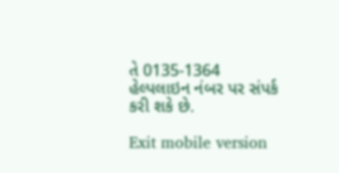તે 0135-1364 હેલ્પલાઇન નંબર પર સંપર્ક કરી શકે છે.

Exit mobile version